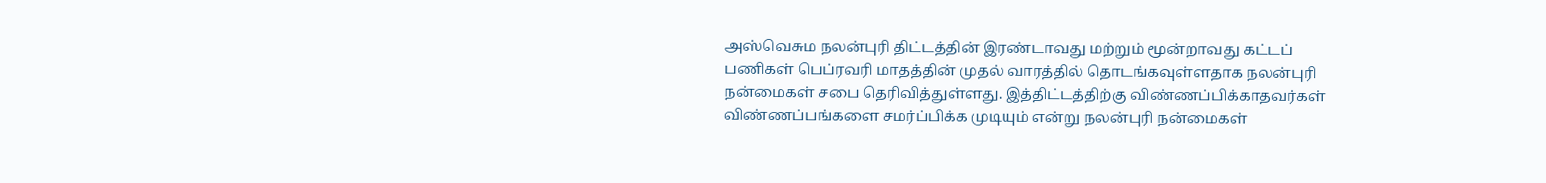அஸ்வெசும நலன்புரி திட்டத்தின் இரண்டாவது மற்றும் மூன்றாவது கட்டப் பணிகள் பெப்ரவரி மாதத்தின் முதல் வாரத்தில் தொடங்கவுள்ளதாக நலன்புரி நன்மைகள் சபை தெரிவித்துள்ளது. இத்திட்டத்திற்கு விண்ணப்பிக்காதவர்கள் விண்ணப்பங்களை சமர்ப்பிக்க முடியும் என்று நலன்புரி நன்மைகள்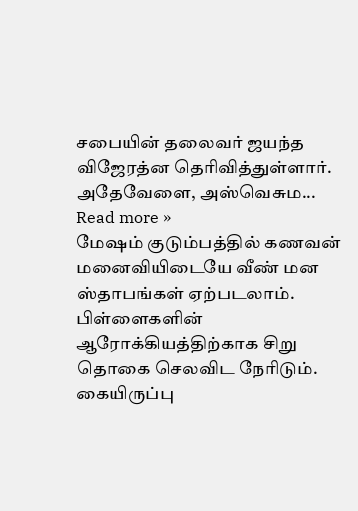சபையின் தலைவர் ஜயந்த விஜேரத்ன தெரிவித்துள்ளார். அதேவேளை, அஸ்வெசும... Read more »
மேஷம் குடும்பத்தில் கணவன் மனைவியிடையே வீண் மன ஸ்தாபங்கள் ஏற்படலாம். பிள்ளைகளின் ஆரோக்கியத்திற்காக சிறு தொகை செலவிட நேரிடும். கையிருப்பு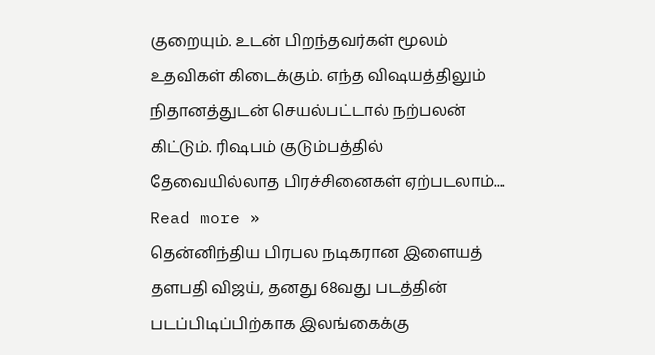குறையும். உடன் பிறந்தவர்கள் மூலம் உதவிகள் கிடைக்கும். எந்த விஷயத்திலும் நிதானத்துடன் செயல்பட்டால் நற்பலன் கிட்டும். ரிஷபம் குடும்பத்தில் தேவையில்லாத பிரச்சினைகள் ஏற்படலாம்.... Read more »
தென்னிந்திய பிரபல நடிகரான இளையத் தளபதி விஜய், தனது 68வது படத்தின் படப்பிடிப்பிற்காக இலங்கைக்கு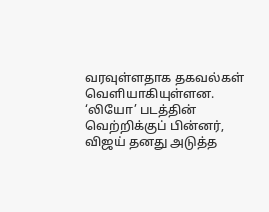வரவுள்ளதாக தகவல்கள் வெளியாகியுள்ளன. ‘லியோ’ படத்தின் வெற்றிக்குப் பின்னர், விஜய் தனது அடுத்த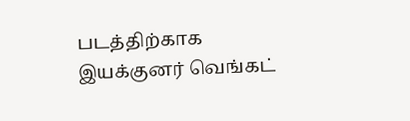படத்திற்காக இயக்குனர் வெங்கட்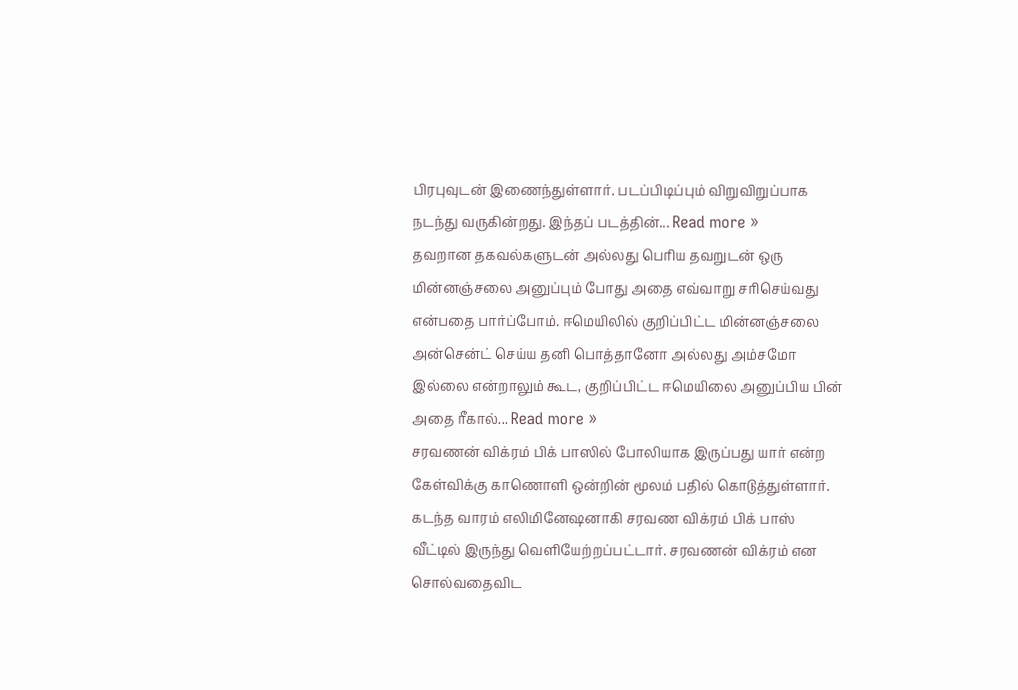பிரபுவுடன் இணைந்துள்ளார். படப்பிடிப்பும் விறுவிறுப்பாக நடந்து வருகின்றது. இந்தப் படத்தின்... Read more »
தவறான தகவல்களுடன் அல்லது பெரிய தவறுடன் ஒரு மின்னஞ்சலை அனுப்பும் போது அதை எவ்வாறு சரிசெய்வது என்பதை பார்ப்போம். ஈமெயிலில் குறிப்பிட்ட மின்னஞ்சலை அன்சென்ட் செய்ய தனி பொத்தானோ அல்லது அம்சமோ இல்லை என்றாலும் கூட, குறிப்பிட்ட ஈமெயிலை அனுப்பிய பின் அதை ரீகால்... Read more »
சரவணன் விக்ரம் பிக் பாஸில் போலியாக இருப்பது யார் என்ற கேள்விக்கு காணொளி ஒன்றின் மூலம் பதில் கொடுத்துள்ளார். கடந்த வாரம் எலிமினேஷனாகி சரவண விக்ரம் பிக் பாஸ் வீட்டில் இருந்து வெளியேற்றப்பட்டார். சரவணன் விக்ரம் என சொல்வதைவிட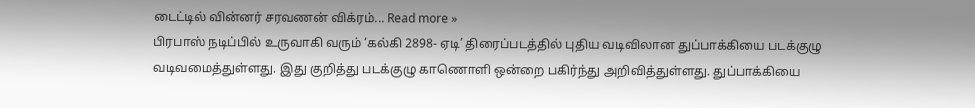டைட்டில் வின்னர் சரவணன் விக்ரம்... Read more »
பிரபாஸ் நடிப்பில் உருவாகி வரும் ‘கல்கி 2898- ஏடி’ திரைப்படத்தில் புதிய வடிவிலான துப்பாக்கியை படக்குழு வடிவமைத்துள்ளது. இது குறித்து படக்குழு காணொளி ஒன்றை பகிர்ந்து அறிவித்துள்ளது. துப்பாக்கியை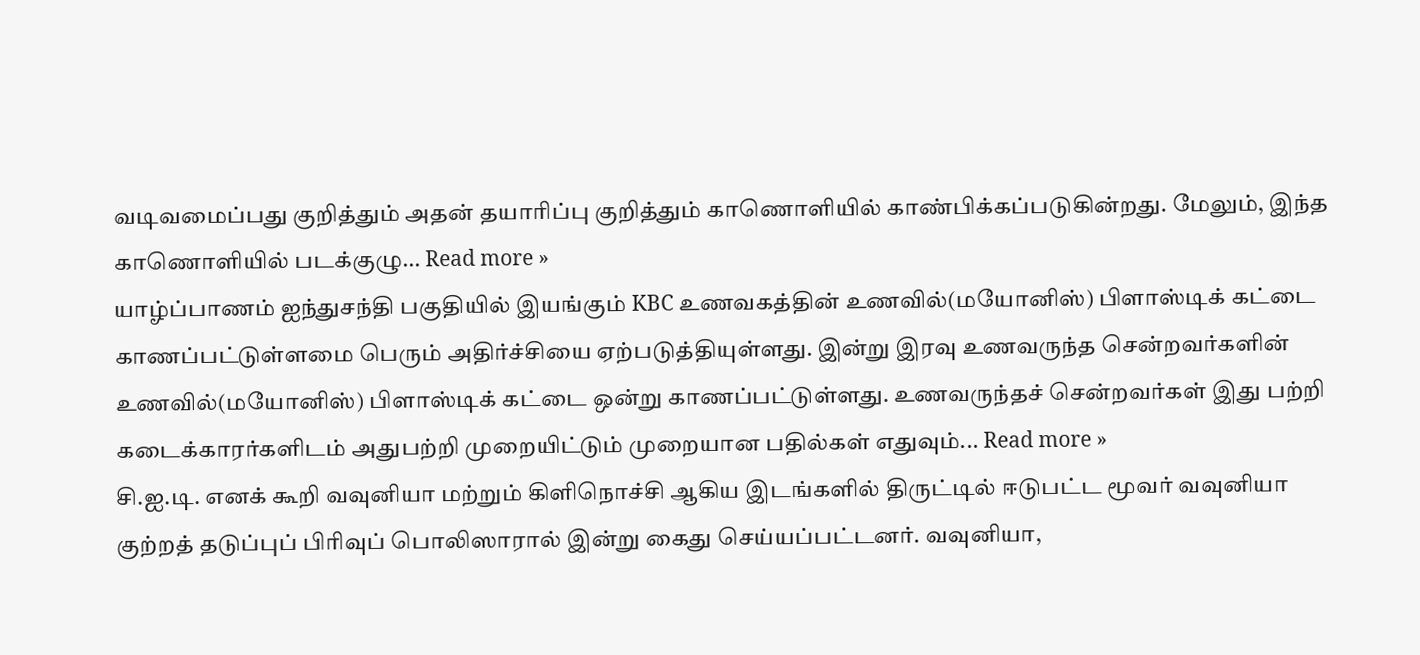வடிவமைப்பது குறித்தும் அதன் தயாரிப்பு குறித்தும் காணொளியில் காண்பிக்கப்படுகின்றது. மேலும், இந்த காணொளியில் படக்குழு... Read more »
யாழ்ப்பாணம் ஐந்துசந்தி பகுதியில் இயங்கும் KBC உணவகத்தின் உணவில்(மயோனிஸ்) பிளாஸ்டிக் கட்டை காணப்பட்டுள்ளமை பெரும் அதிர்ச்சியை ஏற்படுத்தியுள்ளது. இன்று இரவு உணவருந்த சென்றவர்களின் உணவில்(மயோனிஸ்) பிளாஸ்டிக் கட்டை ஒன்று காணப்பட்டுள்ளது. உணவருந்தச் சென்றவர்கள் இது பற்றி கடைக்காரர்களிடம் அதுபற்றி முறையிட்டும் முறையான பதில்கள் எதுவும்... Read more »
சி.ஐ.டி. எனக் கூறி வவுனியா மற்றும் கிளிநொச்சி ஆகிய இடங்களில் திருட்டில் ஈடுபட்ட மூவர் வவுனியா குற்றத் தடுப்புப் பிரிவுப் பொலிஸாரால் இன்று கைது செய்யப்பட்டனர். வவுனியா,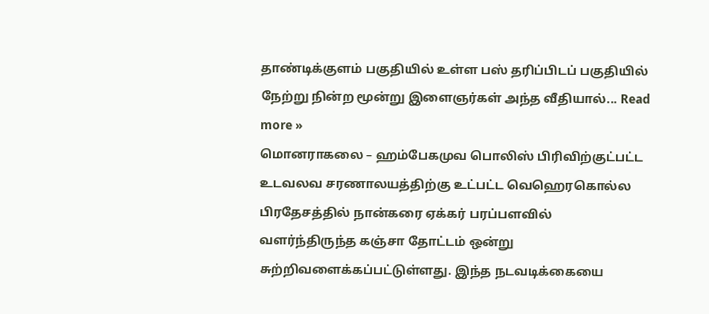தாண்டிக்குளம் பகுதியில் உள்ள பஸ் தரிப்பிடப் பகுதியில் நேற்று நின்ற மூன்று இளைஞர்கள் அந்த வீதியால்... Read more »
மொனராகலை – ஹம்பேகமுவ பொலிஸ் பிரிவிற்குட்பட்ட உடவலவ சரணாலயத்திற்கு உட்பட்ட வெஹெரகொல்ல பிரதேசத்தில் நான்கரை ஏக்கர் பரப்பளவில் வளர்ந்திருந்த கஞ்சா தோட்டம் ஒன்று சுற்றிவளைக்கப்பட்டுள்ளது. இந்த நடவடிக்கையை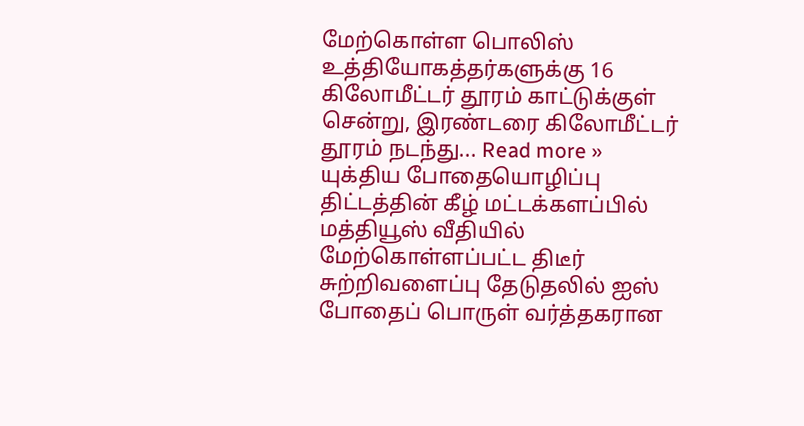மேற்கொள்ள பொலிஸ் உத்தியோகத்தர்களுக்கு 16 கிலோமீட்டர் தூரம் காட்டுக்குள் சென்று, இரண்டரை கிலோமீட்டர் தூரம் நடந்து... Read more »
யுக்திய போதையொழிப்பு திட்டத்தின் கீழ் மட்டக்களப்பில் மத்தியூஸ் வீதியில் மேற்கொள்ளப்பட்ட திடீர் சுற்றிவளைப்பு தேடுதலில் ஐஸ் போதைப் பொருள் வர்த்தகரான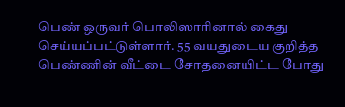பெண் ஒருவர் பொலிஸாரினால் கைது செய்யப்பட்டுள்ளார். 55 வயதுடைய குறித்த பெண்ணின் வீட்டை சோதனையிட்ட போது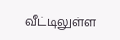வீட்டிலுள்ள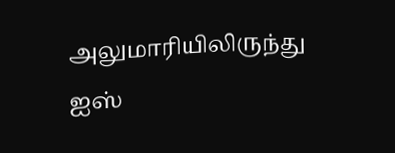அலுமாரியிலிருந்து ஐஸ்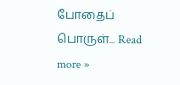போதைப் பொருள்... Read more »